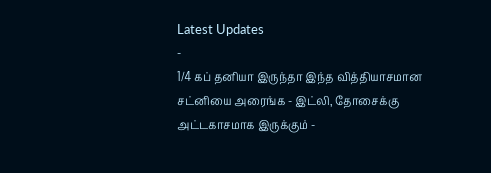Latest Updates
-
1/4 கப் தனியா இருந்தா இந்த வித்தியாசமான சட்னியை அரைங்க - இட்லி, தோசைக்கு அட்டகாசமாக இருக்கும் -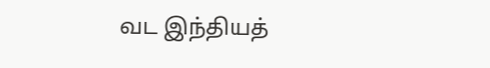வட இந்தியத்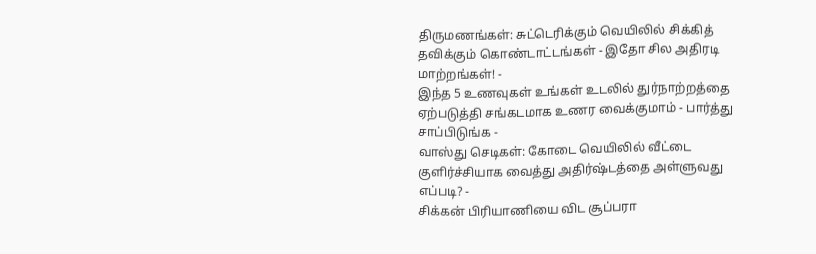திருமணங்கள்: சுட்டெரிக்கும் வெயிலில் சிக்கித் தவிக்கும் கொண்டாட்டங்கள் - இதோ சில அதிரடி மாற்றங்கள்! -
இந்த 5 உணவுகள் உங்கள் உடலில் துர்நாற்றத்தை ஏற்படுத்தி சங்கடமாக உணர வைக்குமாம் - பார்த்து சாப்பிடுங்க -
வாஸ்து செடிகள்: கோடை வெயிலில் வீட்டை குளிர்ச்சியாக வைத்து அதிர்ஷ்டத்தை அள்ளுவது எப்படி? -
சிக்கன் பிரியாணியை விட சூப்பரா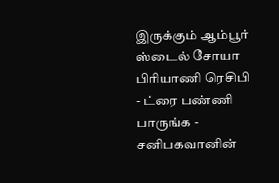இருக்கும் ஆம்பூர் ஸ்டைல் சோயா பிரியாணி ரெசிபி - ட்ரை பண்ணி பாருங்க -
சனிபகவானின்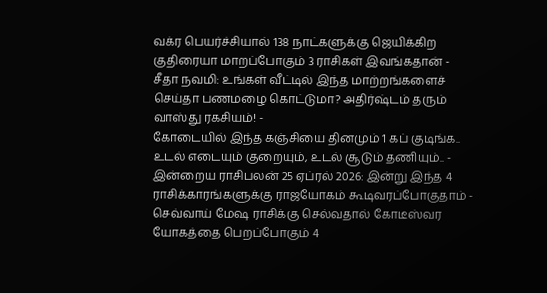வக்ர பெயர்ச்சியால் 138 நாட்களுக்கு ஜெயிக்கிற குதிரையா மாறப்போகும் 3 ராசிகள் இவங்கதான் -
சீதா நவமி: உங்கள் வீட்டில் இந்த மாற்றங்களைச் செய்தா பணமழை கொட்டுமா? அதிர்ஷ்டம் தரும் வாஸ்து ரகசியம்! -
கோடையில் இந்த கஞ்சியை தினமும் 1 கப் குடிங்க.. உடல் எடையும் குறையும், உடல் சூடும் தணியும்.. -
இன்றைய ராசிபலன் 25 ஏப்ரல் 2026: இன்று இந்த 4 ராசிக்காரங்களுக்கு ராஜயோகம் கூடிவரப்போகுதாம் -
செவ்வாய் மேஷ ராசிக்கு செல்வதால் கோடீஸ்வர யோகத்தை பெறப்போகும் 4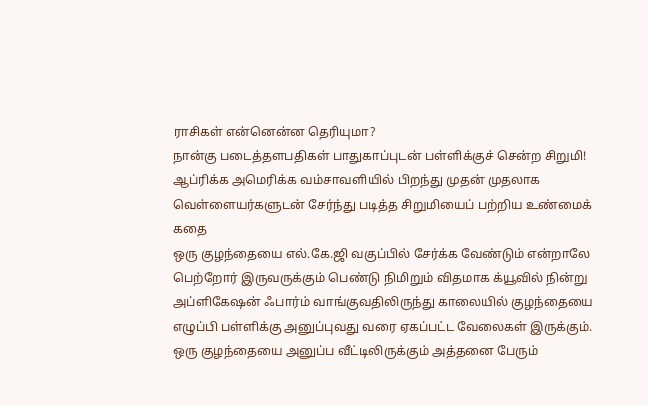ராசிகள் என்னென்ன தெரியுமா?
நான்கு படைத்தளபதிகள் பாதுகாப்புடன் பள்ளிக்குச் சென்ற சிறுமி!
ஆப்ரிக்க அமெரிக்க வம்சாவளியில் பிறந்து முதன் முதலாக வெள்ளையர்களுடன் சேர்ந்து படித்த சிறுமியைப் பற்றிய உண்மைக் கதை
ஒரு குழந்தையை எல்.கே.ஜி வகுப்பில் சேர்க்க வேண்டும் என்றாலே பெற்றோர் இருவருக்கும் பெண்டு நிமிறும் விதமாக க்யூவில் நின்று அப்ளிகேஷன் ஃபார்ம் வாங்குவதிலிருந்து காலையில் குழந்தையை எழுப்பி பள்ளிக்கு அனுப்புவது வரை ஏகப்பட்ட வேலைகள் இருக்கும்.
ஒரு குழந்தையை அனுப்ப வீட்டிலிருக்கும் அத்தனை பேரும்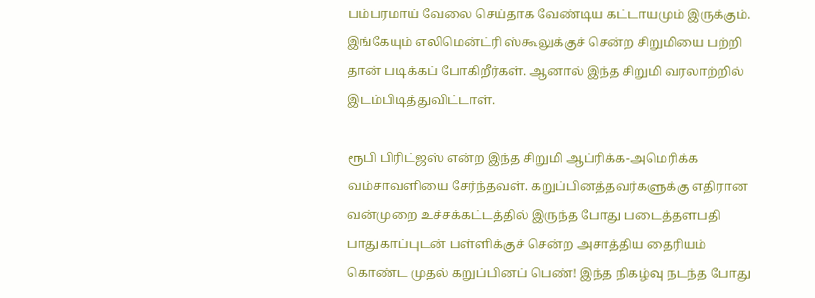பம்பரமாய் வேலை செய்தாக வேண்டிய கட்டாயமும் இருக்கும். இங்கேயும் எலிமென்ட்ரி ஸ்கூலுக்குச் சென்ற சிறுமியை பற்றி தான் படிக்கப் போகிறீர்கள். ஆனால் இந்த சிறுமி வரலாற்றில் இடம்பிடித்துவிட்டாள்.

ரூபி பிரிட்ஜஸ் என்ற இந்த சிறுமி ஆப்ரிக்க-அமெரிக்க வம்சாவளியை சேர்ந்தவள். கறுப்பினத்தவர்களுக்கு எதிரான வன்முறை உச்சக்கட்டத்தில் இருந்த போது படைத்தளபதி பாதுகாப்புடன் பள்ளிக்குச் சென்ற அசாத்திய தைரியம் கொண்ட முதல் கறுப்பினப் பெண்! இந்த நிகழ்வு நடந்த போது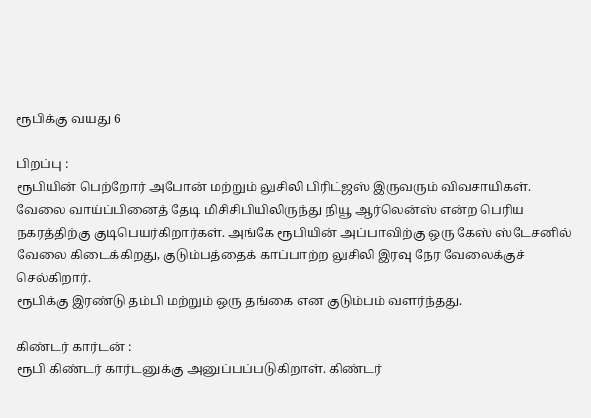ரூபிக்கு வயது 6

பிறப்பு :
ரூபியின் பெற்றோர் அபோன் மற்றும் லுசிலி பிரிட்ஜஸ் இருவரும் விவசாயிகள். வேலை வாய்ப்பினைத் தேடி மிசிசிபியிலிருந்து நியூ ஆர்லென்ஸ் என்ற பெரிய நகரத்திற்கு குடிபெயர்கிறார்கள். அங்கே ரூபியின் அப்பாவிற்கு ஒரு கேஸ் ஸ்டேசனில் வேலை கிடைக்கிறது, குடும்பத்தைக் காப்பாற்ற லுசிலி இரவு நேர வேலைக்குச் செல்கிறார்.
ரூபிக்கு இரண்டு தம்பி மற்றும் ஒரு தங்கை என குடும்பம் வளர்ந்தது.

கிண்டர் கார்டன் :
ரூபி கிண்டர் கார்டனுக்கு அனுப்பப்படுகிறாள். கிண்டர்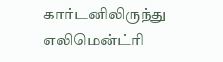கார்டனிலிருந்து எலிமென்ட்ரி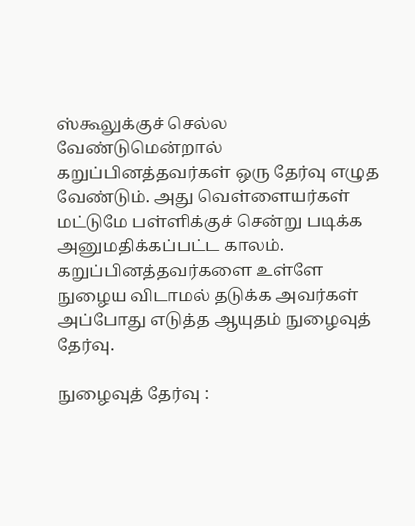ஸ்கூலுக்குச் செல்ல வேண்டுமென்றால் கறுப்பினத்தவர்கள் ஒரு தேர்வு எழுத வேண்டும். அது வெள்ளையர்கள் மட்டுமே பள்ளிக்குச் சென்று படிக்க அனுமதிக்கப்பட்ட காலம். கறுப்பினத்தவர்களை உள்ளே நுழைய விடாமல் தடுக்க அவர்கள் அப்போது எடுத்த ஆயுதம் நுழைவுத் தேர்வு.

நுழைவுத் தேர்வு :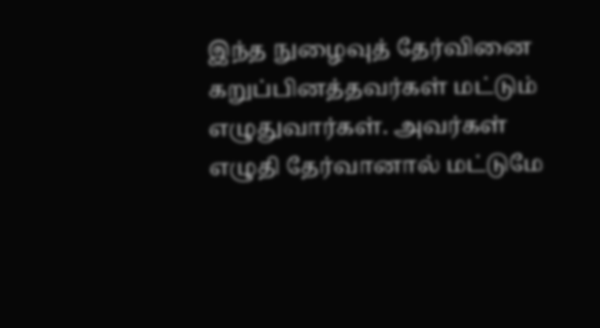இந்த நுழைவுத் தேர்வினை கறுப்பினத்தவர்கள் மட்டும் எழுதுவார்கள். அவர்கள் எழுதி தேர்வானால் மட்டுமே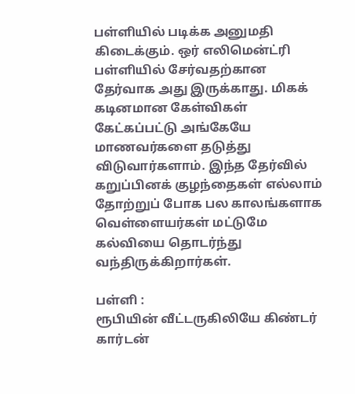பள்ளியில் படிக்க அனுமதி கிடைக்கும். ஒர் எலிமென்ட்ரி பள்ளியில் சேர்வதற்கான தேர்வாக அது இருக்காது. மிகக் கடினமான கேள்விகள் கேட்கப்பட்டு அங்கேயே மாணவர்களை தடுத்து விடுவார்களாம். இந்த தேர்வில் கறுப்பினக் குழந்தைகள் எல்லாம் தோற்றுப் போக பல காலங்களாக வெள்ளையர்கள் மட்டுமே கல்வியை தொடர்ந்து வந்திருக்கிறார்கள்.

பள்ளி :
ரூபியின் வீட்டருகிலியே கிண்டர் கார்டன்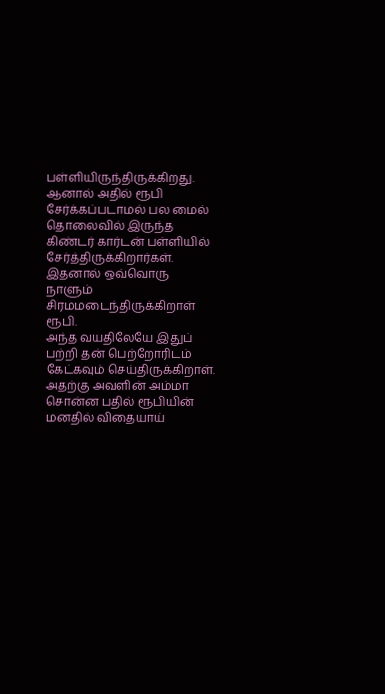பள்ளியிருந்திருக்கிறது. ஆனால் அதில் ரூபி சேர்க்கப்படாமல் பல மைல் தொலைவில் இருந்த கிண்டர் கார்டன் பள்ளியில் சேர்த்திருக்கிறார்கள். இதனால் ஒவ்வொரு நாளும் சிரமமடைந்திருக்கிறாள் ரூபி.
அந்த வயதிலேயே இதுப் பற்றி தன் பெற்றோரிடம் கேட்கவும் செய்திருக்கிறாள். அதற்கு அவளின் அம்மா சொன்ன பதில் ரூபியின் மனதில் விதையாய்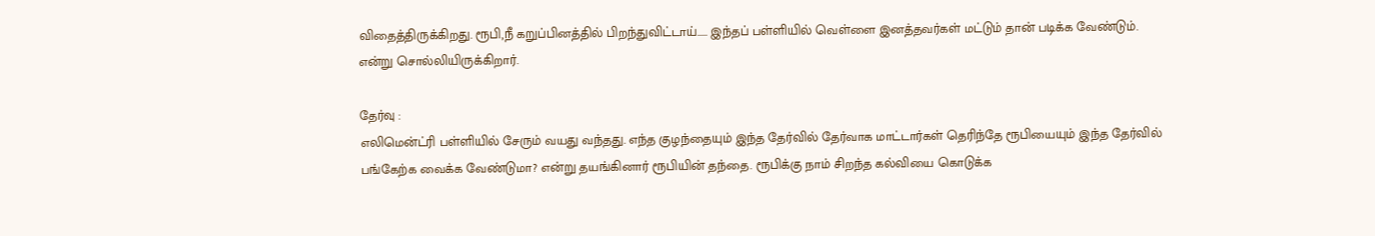விதைத்திருக்கிறது. ரூபி,நீ கறுப்பினத்தில் பிறந்துவிட்டாய்..... இந்தப் பள்ளியில் வெள்ளை இனத்தவர்கள் மட்டும் தான் படிக்க வேண்டும். என்று சொல்லியிருக்கிறார்.

தேர்வு :
எலிமென்ட்ரி பள்ளியில் சேரும் வயது வந்தது. எந்த குழந்தையும் இந்த தேர்வில் தேர்வாக மாட்டார்கள் தெரிந்தே ரூபியையும் இந்த தேர்வில் பங்கேற்க வைக்க வேண்டுமா? என்று தயங்கினார் ரூபியின் தந்தை. ரூபிக்கு நாம் சிறந்த கல்வியை கொடுக்க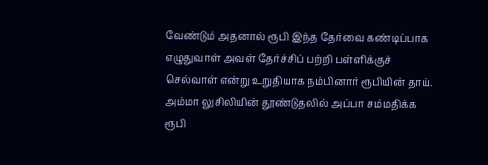வேண்டும் அதனால் ரூபி இந்த தேர்வை கண்டிப்பாக எழுதுவாள் அவள் தேர்ச்சிப் பற்றி பள்ளிக்குச் செல்வாள் என்று உறுதியாக நம்பினார் ரூபியின் தாய்.
அம்மா லுசிலியின் தூண்டுதலில் அப்பா சம்மதிக்க ரூபி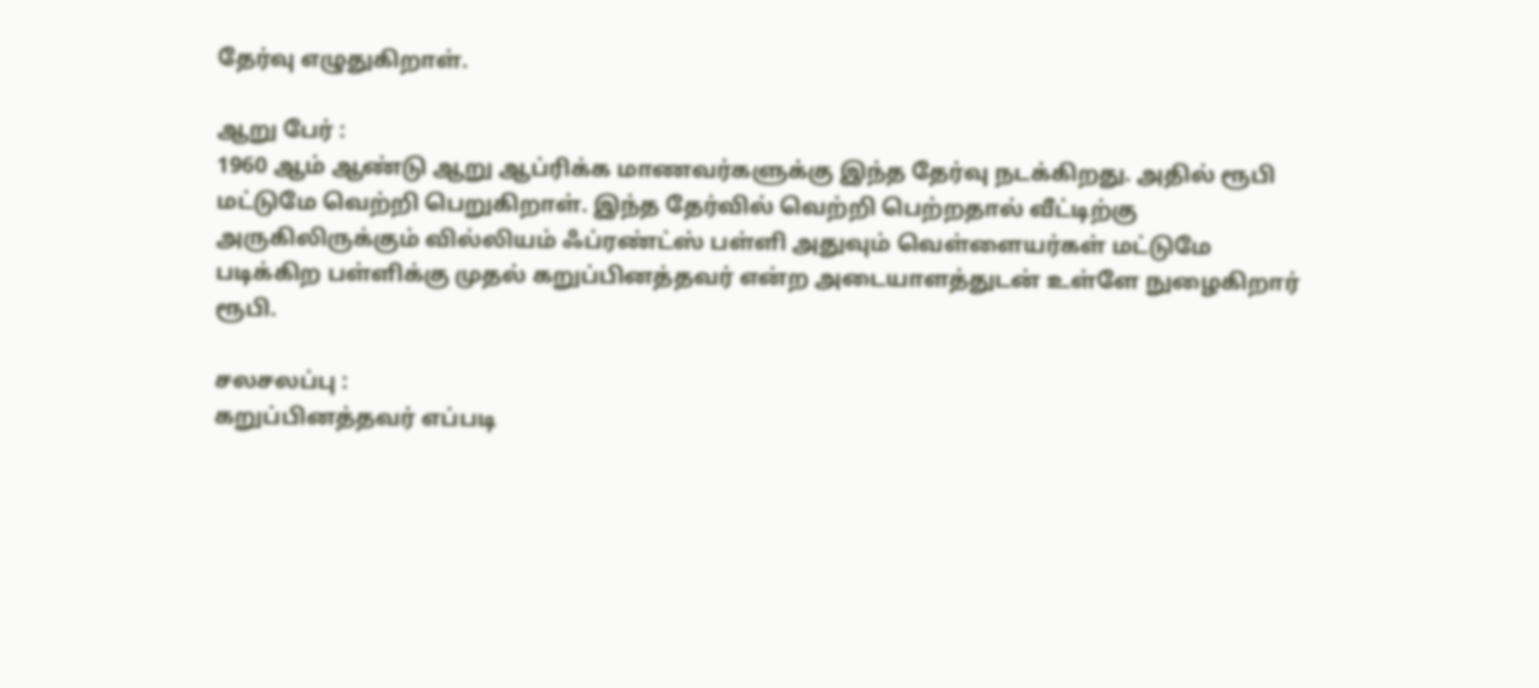தேர்வு எழுதுகிறாள்.

ஆறு பேர் :
1960 ஆம் ஆண்டு ஆறு ஆப்ரிக்க மாணவர்களுக்கு இந்த தேர்வு நடக்கிறது. அதில் ரூபி மட்டுமே வெற்றி பெறுகிறாள். இந்த தேர்வில் வெற்றி பெற்றதால் வீட்டிற்கு அருகிலிருக்கும் வில்லியம் ஃப்ரண்ட்ஸ் பள்ளி அதுவும் வெள்ளையர்கள் மட்டுமே படிக்கிற பள்ளிக்கு முதல் கறுப்பினத்தவர் என்ற அடையாளத்துடன் உள்ளே நுழைகிறார் ரூபி.

சலசலப்பு :
கறுப்பினத்தவர் எப்படி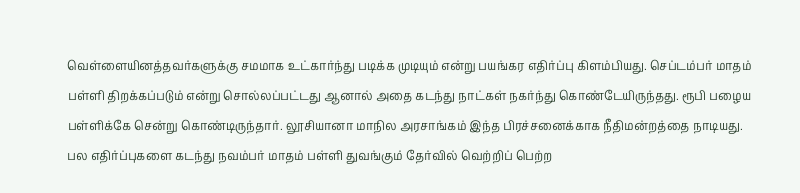வெள்ளையினத்தவர்களுக்கு சமமாக உட்கார்ந்து படிக்க முடியும் என்று பயங்கர எதிர்ப்பு கிளம்பியது. செப்டம்பர் மாதம் பள்ளி திறக்கப்படும் என்று சொல்லப்பட்டது ஆனால் அதை கடந்து நாட்கள் நகர்ந்து கொண்டேயிருந்தது. ரூபி பழைய பள்ளிக்கே சென்று கொண்டிருந்தார். லூசியானா மாநில அரசாங்கம் இந்த பிரச்சனைக்காக நீதிமன்றத்தை நாடியது.
பல எதிர்ப்புகளை கடந்து நவம்பர் மாதம் பள்ளி துவங்கும் தேர்வில் வெற்றிப் பெற்ற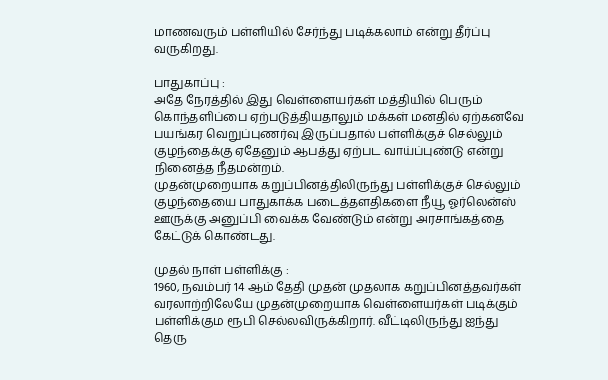மாணவரும் பள்ளியில் சேர்ந்து படிக்கலாம் என்று தீர்ப்பு வருகிறது.

பாதுகாப்பு :
அதே நேரத்தில் இது வெள்ளையர்கள் மத்தியில் பெரும் கொந்தளிப்பை ஏற்படுத்தியதாலும் மக்கள் மனதில் ஏற்கனவே பயங்கர வெறுப்புணர்வு இருப்பதால் பள்ளிக்குச் செல்லும் குழந்தைக்கு ஏதேனும் ஆபத்து ஏற்பட வாய்ப்புண்டு என்று நினைத்த நீதமன்றம்.
முதன்முறையாக கறுப்பினத்திலிருந்து பள்ளிக்குச் செல்லும் குழந்தையை பாதுகாக்க படைத்தளதிகளை நீயூ ஓர்லென்ஸ் ஊருக்கு அனுப்பி வைக்க வேண்டும் என்று அரசாங்கத்தை கேட்டுக் கொண்டது.

முதல் நாள் பள்ளிக்கு :
1960, நவம்பர் 14 ஆம் தேதி முதன் முதலாக கறுப்பினத்தவர்கள் வரலாற்றிலேயே முதன்முறையாக வெள்ளையர்கள் படிக்கும் பள்ளிக்கும ரூபி செல்லவிருக்கிறார். வீட்டிலிருந்து ஐந்து தெரு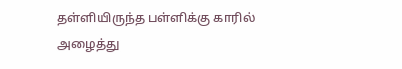தள்ளியிருந்த பள்ளிக்கு காரில் அழைத்து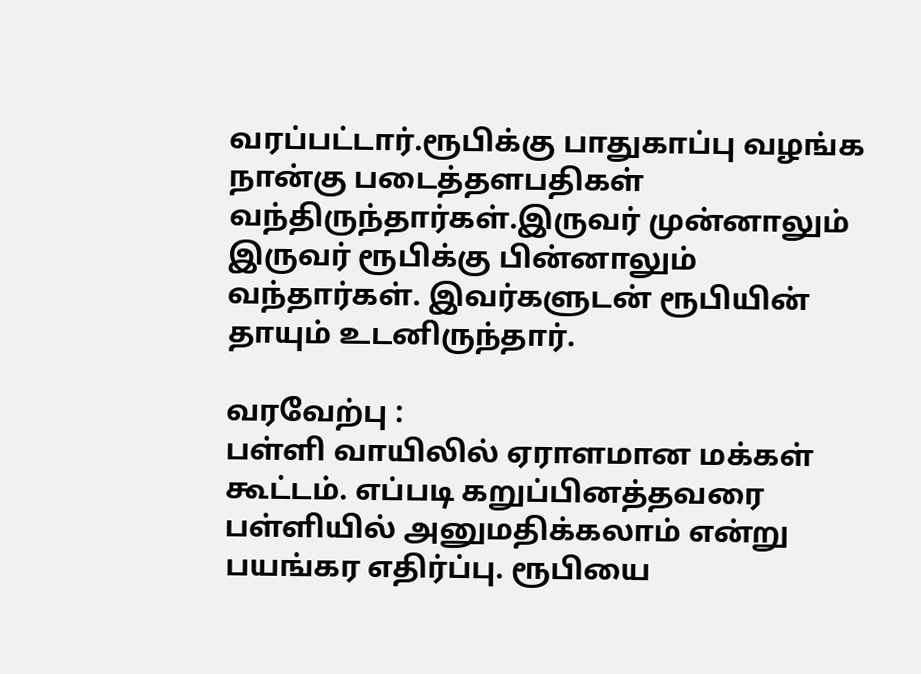வரப்பட்டார்.ரூபிக்கு பாதுகாப்பு வழங்க நான்கு படைத்தளபதிகள் வந்திருந்தார்கள்.இருவர் முன்னாலும் இருவர் ரூபிக்கு பின்னாலும் வந்தார்கள். இவர்களுடன் ரூபியின் தாயும் உடனிருந்தார்.

வரவேற்பு :
பள்ளி வாயிலில் ஏராளமான மக்கள் கூட்டம். எப்படி கறுப்பினத்தவரை பள்ளியில் அனுமதிக்கலாம் என்று பயங்கர எதிர்ப்பு. ரூபியை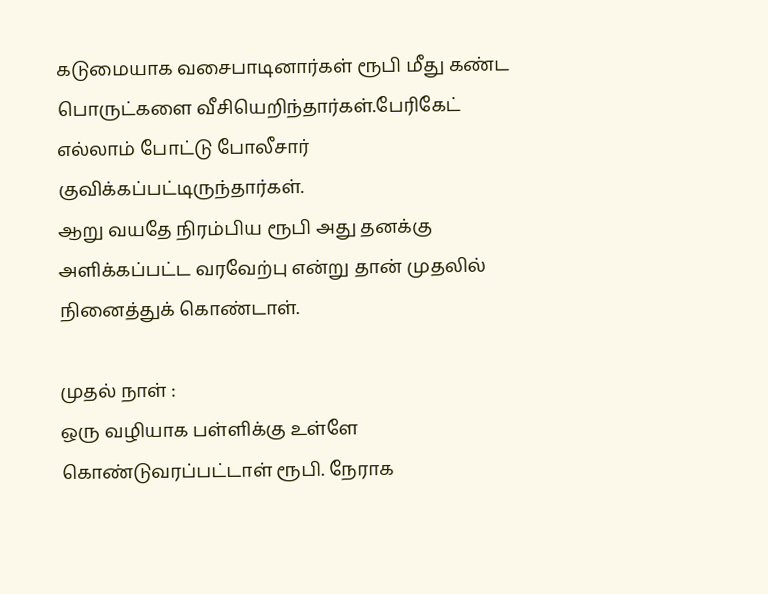கடுமையாக வசைபாடினார்கள் ரூபி மீது கண்ட பொருட்களை வீசியெறிந்தார்கள்.பேரிகேட் எல்லாம் போட்டு போலீசார் குவிக்கப்பட்டிருந்தார்கள்.
ஆறு வயதே நிரம்பிய ரூபி அது தனக்கு அளிக்கப்பட்ட வரவேற்பு என்று தான் முதலில் நினைத்துக் கொண்டாள்.

முதல் நாள் :
ஒரு வழியாக பள்ளிக்கு உள்ளே கொண்டுவரப்பட்டாள் ரூபி. நேராக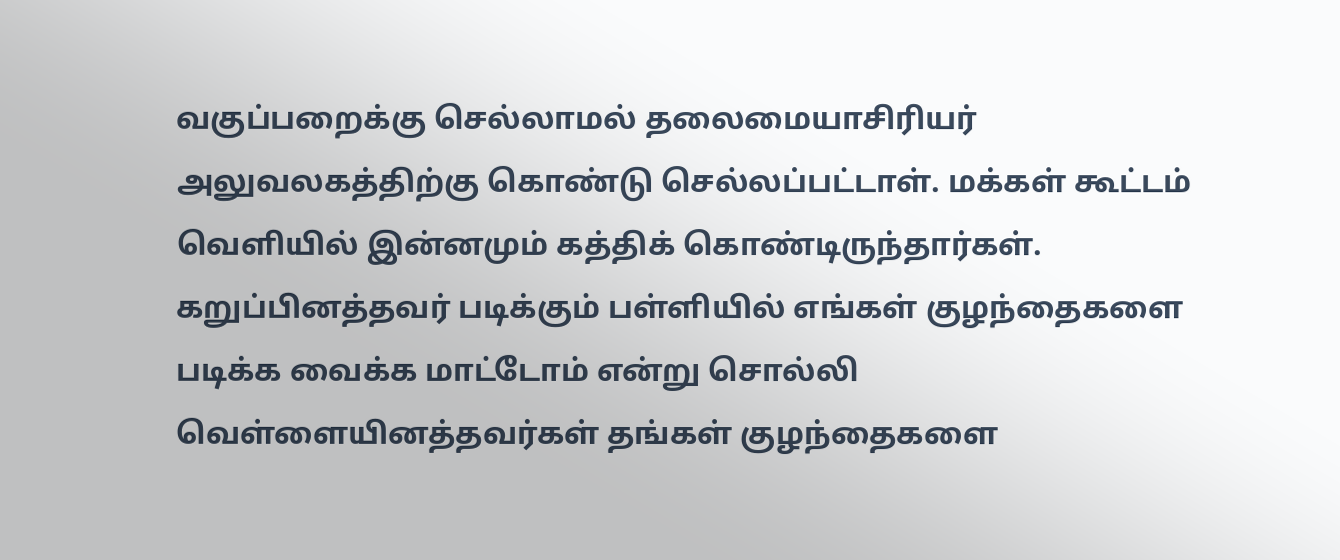வகுப்பறைக்கு செல்லாமல் தலைமையாசிரியர் அலுவலகத்திற்கு கொண்டு செல்லப்பட்டாள். மக்கள் கூட்டம் வெளியில் இன்னமும் கத்திக் கொண்டிருந்தார்கள்.
கறுப்பினத்தவர் படிக்கும் பள்ளியில் எங்கள் குழந்தைகளை படிக்க வைக்க மாட்டோம் என்று சொல்லி வெள்ளையினத்தவர்கள் தங்கள் குழந்தைகளை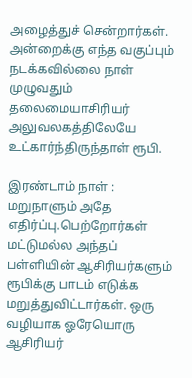அழைத்துச் சென்றார்கள். அன்றைக்கு எந்த வகுப்பும் நடக்கவில்லை நாள் முழுவதும் தலைமையாசிரியர் அலுவலகத்திலேயே உட்கார்ந்திருந்தாள் ரூபி.

இரண்டாம் நாள் :
மறுநாளும் அதே எதிர்ப்பு.பெற்றோர்கள் மட்டுமல்ல அந்தப் பள்ளியின் ஆசிரியர்களும் ரூபிக்கு பாடம் எடுக்க மறுத்துவிட்டார்கள். ஒரு வழியாக ஓரேயொரு ஆசிரியர்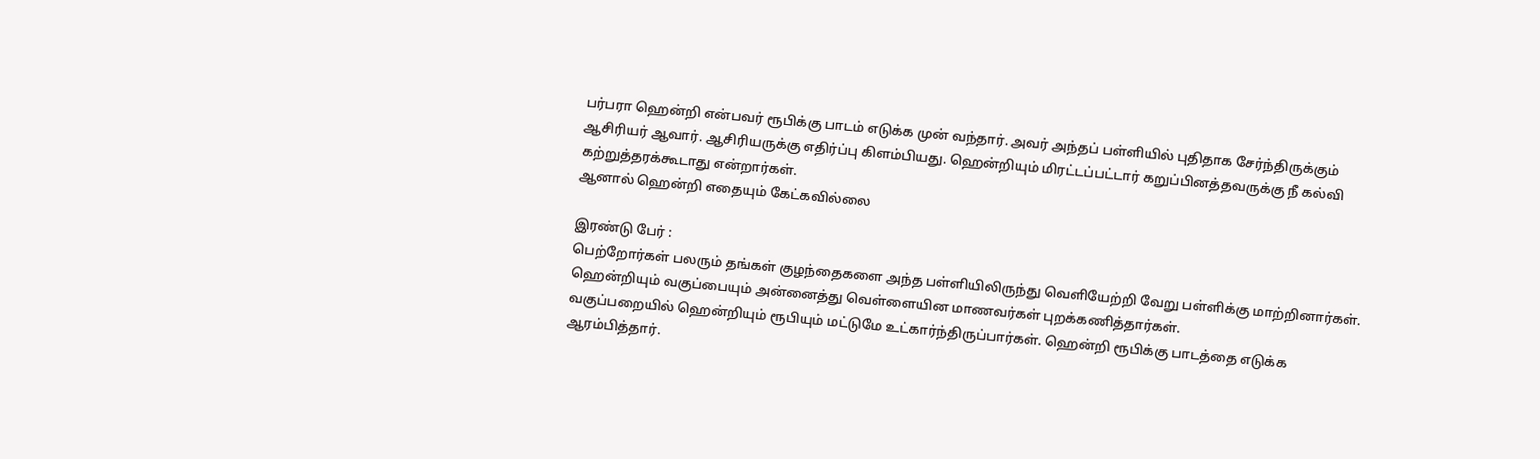பர்பரா ஹென்றி என்பவர் ரூபிக்கு பாடம் எடுக்க முன் வந்தார். அவர் அந்தப் பள்ளியில் புதிதாக சேர்ந்திருக்கும் ஆசிரியர் ஆவார். ஆசிரியருக்கு எதிர்ப்பு கிளம்பியது. ஹென்றியும் மிரட்டப்பட்டார் கறுப்பினத்தவருக்கு நீ கல்வி கற்றுத்தரக்கூடாது என்றார்கள்.
ஆனால் ஹென்றி எதையும் கேட்கவில்லை

இரண்டு பேர் :
பெற்றோர்கள் பலரும் தங்கள் குழந்தைகளை அந்த பள்ளியிலிருந்து வெளியேற்றி வேறு பள்ளிக்கு மாற்றினார்கள். ஹென்றியும் வகுப்பையும் அன்னைத்து வெள்ளையின மாணவர்கள் புறக்கணித்தார்கள்.
வகுப்பறையில் ஹென்றியும் ரூபியும் மட்டுமே உட்கார்ந்திருப்பார்கள். ஹென்றி ரூபிக்கு பாடத்தை எடுக்க ஆரம்பித்தார்.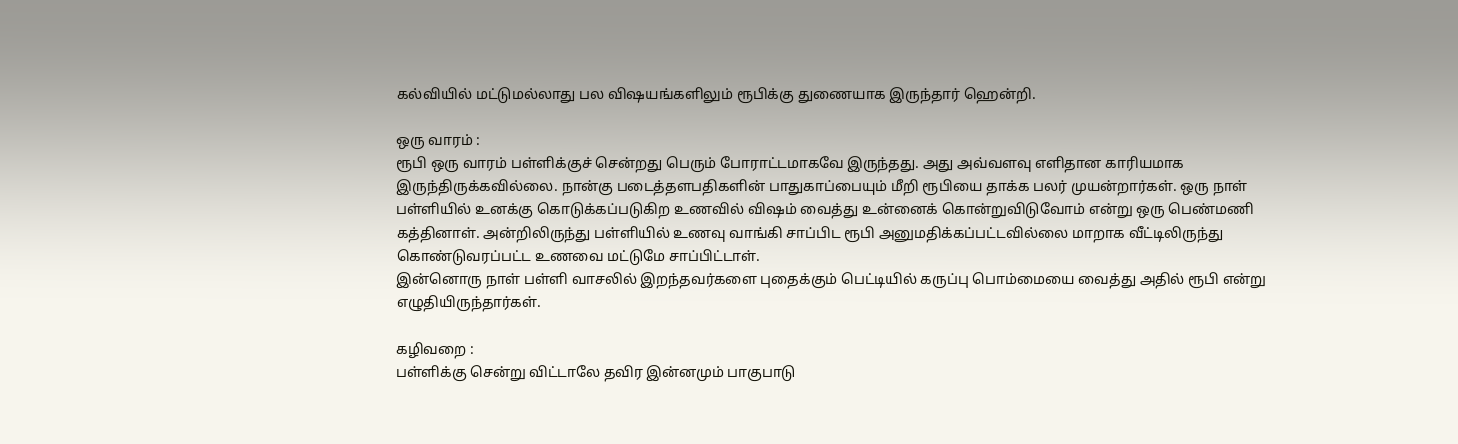கல்வியில் மட்டுமல்லாது பல விஷயங்களிலும் ரூபிக்கு துணையாக இருந்தார் ஹென்றி.

ஒரு வாரம் :
ரூபி ஒரு வாரம் பள்ளிக்குச் சென்றது பெரும் போராட்டமாகவே இருந்தது. அது அவ்வளவு எளிதான காரியமாக இருந்திருக்கவில்லை. நான்கு படைத்தளபதிகளின் பாதுகாப்பையும் மீறி ரூபியை தாக்க பலர் முயன்றார்கள். ஒரு நாள் பள்ளியில் உனக்கு கொடுக்கப்படுகிற உணவில் விஷம் வைத்து உன்னைக் கொன்றுவிடுவோம் என்று ஒரு பெண்மணி கத்தினாள். அன்றிலிருந்து பள்ளியில் உணவு வாங்கி சாப்பிட ரூபி அனுமதிக்கப்பட்டவில்லை மாறாக வீட்டிலிருந்து கொண்டுவரப்பட்ட உணவை மட்டுமே சாப்பிட்டாள்.
இன்னொரு நாள் பள்ளி வாசலில் இறந்தவர்களை புதைக்கும் பெட்டியில் கருப்பு பொம்மையை வைத்து அதில் ரூபி என்று எழுதியிருந்தார்கள்.

கழிவறை :
பள்ளிக்கு சென்று விட்டாலே தவிர இன்னமும் பாகுபாடு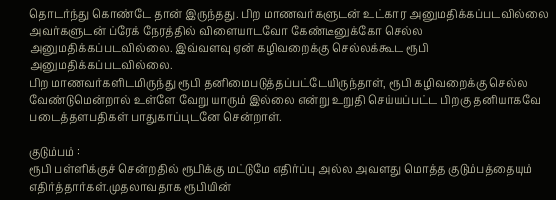தொடர்ந்து கொண்டே தான் இருந்தது. பிற மாணவர்களுடன் உட்கார அனுமதிக்கப்படவில்லை அவர்களுடன் ப்ரேக் நேரத்தில் விளையாடவோ கேண்டீனுக்கோ செல்ல அனுமதிக்கப்படவில்லை. இவ்வளவு ஏன் கழிவறைக்கு செல்லக்கூட ரூபி அனுமதிக்கப்படவில்லை.
பிற மாணவர்களிடமிருந்து ரூபி தனிமைபடுத்தப்பட்டேயிருந்தாள், ரூபி கழிவறைக்கு செல்ல வேண்டுமென்றால் உள்ளே வேறு யாரும் இல்லை என்று உறுதி செய்யப்பட்ட பிறகு தனியாகவே படைத்தளபதிகள் பாதுகாப்புடனே சென்றாள்.

குடும்பம் :
ரூபி பள்ளிக்குச் சென்றதில் ரூபிக்கு மட்டுமே எதிர்ப்பு அல்ல அவளது மொத்த குடும்பத்தையும் எதிர்த்தார்கள்.முதலாவதாக ரூபியின்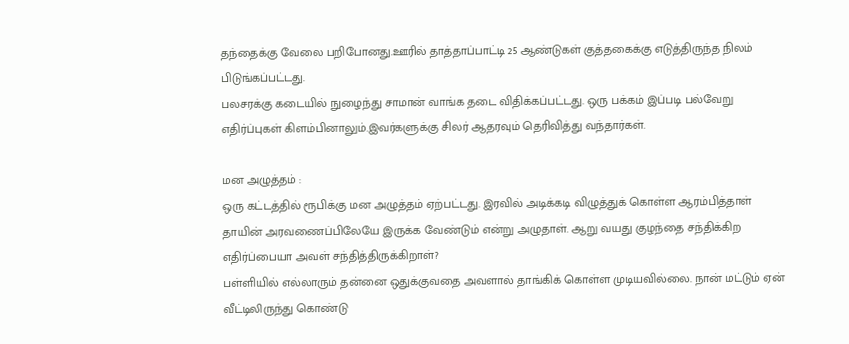தந்தைக்கு வேலை பறிபோனது.ஊரில் தாத்தாப்பாட்டி 25 ஆண்டுகள் குத்தகைக்கு எடுத்திருந்த நிலம் பிடுங்கப்பட்டது.
பலசரக்கு கடையில் நுழைந்து சாமான் வாங்க தடை விதிக்கப்பட்டது. ஒரு பக்கம் இப்படி பல்வேறு எதிர்ப்புகள் கிளம்பினாலும்.இவர்களுக்கு சிலர் ஆதரவும் தெரிவித்து வந்தார்கள்.

மன அழுத்தம் :
ஒரு கட்டத்தில் ரூபிக்கு மன அழுத்தம் ஏற்பட்டது. இரவில் அடிக்கடி விழுத்துக் கொள்ள ஆரம்பித்தாள் தாயின் அரவணைப்பிலேயே இருக்க வேண்டும் என்று அழுதாள். ஆறு வயது குழந்தை சந்திக்கிற எதிர்ப்பையா அவள் சந்தித்திருக்கிறாள்?
பள்ளியில் எல்லாரும் தன்னை ஒதுக்குவதை அவளால் தாங்கிக் கொள்ள முடியவில்லை. நான் மட்டும் ஏன் வீட்டிலிருந்து கொண்டு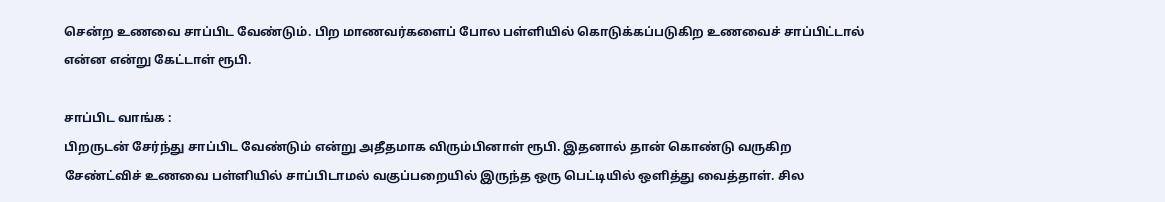சென்ற உணவை சாப்பிட வேண்டும். பிற மாணவர்களைப் போல பள்ளியில் கொடுக்கப்படுகிற உணவைச் சாப்பிட்டால் என்ன என்று கேட்டாள் ரூபி.

சாப்பிட வாங்க :
பிறருடன் சேர்ந்து சாப்பிட வேண்டும் என்று அதீதமாக விரும்பினாள் ரூபி. இதனால் தான் கொண்டு வருகிற சேண்ட்விச் உணவை பள்ளியில் சாப்பிடாமல் வகுப்பறையில் இருந்த ஒரு பெட்டியில் ஒளித்து வைத்தாள். சில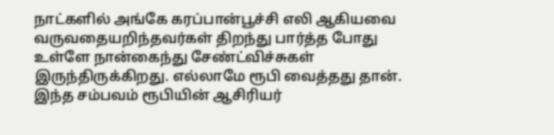நாட்களில் அங்கே கரப்பான்பூச்சி எலி ஆகியவை வருவதையறிந்தவர்கள் திறந்து பார்த்த போது உள்ளே நான்கைந்து சேண்ட்விச்சுகள் இருந்திருக்கிறது. எல்லாமே ரூபி வைத்தது தான்.
இந்த சம்பவம் ரூபியின் ஆசிரியர்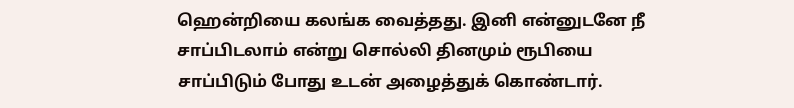ஹென்றியை கலங்க வைத்தது. இனி என்னுடனே நீ சாப்பிடலாம் என்று சொல்லி தினமும் ரூபியை சாப்பிடும் போது உடன் அழைத்துக் கொண்டார்.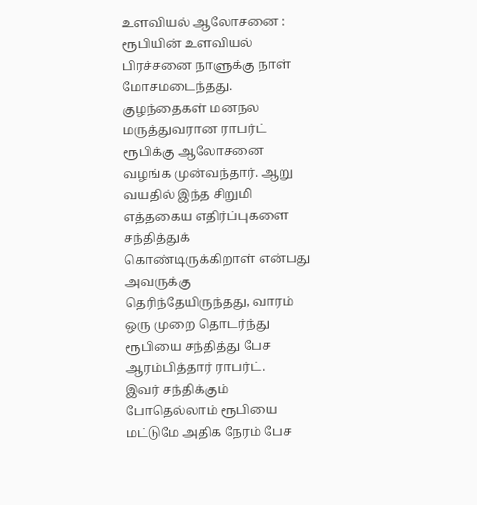உளவியல் ஆலோசனை :
ரூபியின் உளவியல் பிரச்சனை நாளுக்கு நாள் மோசமடைந்தது. குழந்தைகள் மனநல மருத்துவரான ராபர்ட் ரூபிக்கு ஆலோசனை வழங்க முன்வந்தார். ஆறு வயதில் இந்த சிறுமி எத்தகைய எதிர்ப்புகளை சந்தித்துக் கொண்டிருக்கிறாள் என்பது அவருக்கு தெரிந்தேயிருந்தது, வாரம் ஒரு முறை தொடர்ந்து ரூபியை சந்தித்து பேச ஆரம்பித்தார் ராபர்ட்.
இவர் சந்திக்கும் போதெல்லாம் ரூபியை மட்டுமே அதிக நேரம் பேச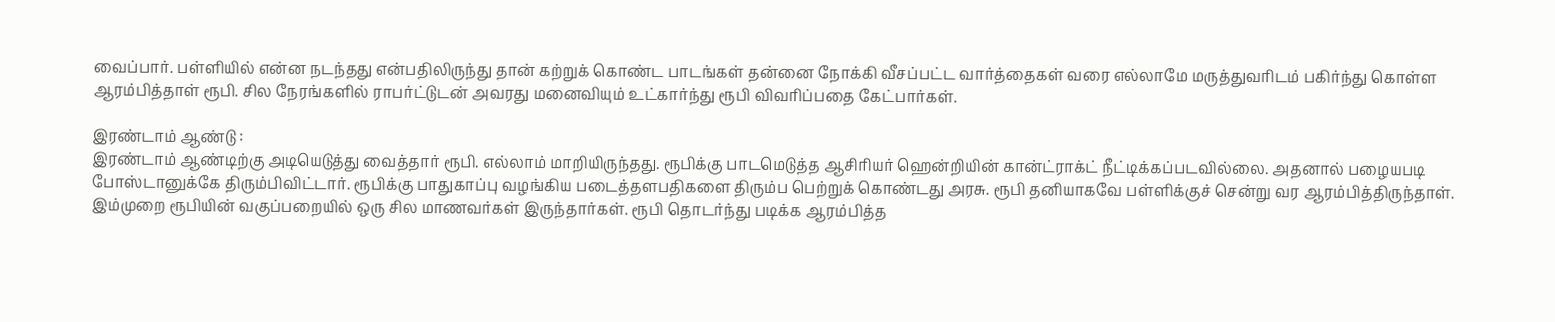வைப்பார். பள்ளியில் என்ன நடந்தது என்பதிலிருந்து தான் கற்றுக் கொண்ட பாடங்கள் தன்னை நோக்கி வீசப்பட்ட வார்த்தைகள் வரை எல்லாமே மருத்துவரிடம் பகிர்ந்து கொள்ள ஆரம்பித்தாள் ரூபி. சில நேரங்களில் ராபர்ட்டுடன் அவரது மனைவியும் உட்கார்ந்து ரூபி விவரிப்பதை கேட்பார்கள்.

இரண்டாம் ஆண்டு :
இரண்டாம் ஆண்டிற்கு அடியெடுத்து வைத்தார் ரூபி. எல்லாம் மாறியிருந்தது. ரூபிக்கு பாடமெடுத்த ஆசிரியர் ஹென்றியின் கான்ட்ராக்ட் நீட்டிக்கப்படவில்லை. அதனால் பழையபடி போஸ்டானுக்கே திரும்பிவிட்டார். ரூபிக்கு பாதுகாப்பு வழங்கிய படைத்தளபதிகளை திரும்ப பெற்றுக் கொண்டது அரசு. ரூபி தனியாகவே பள்ளிக்குச் சென்று வர ஆரம்பித்திருந்தாள்.
இம்முறை ரூபியின் வகுப்பறையில் ஒரு சில மாணவர்கள் இருந்தார்கள். ரூபி தொடர்ந்து படிக்க ஆரம்பித்த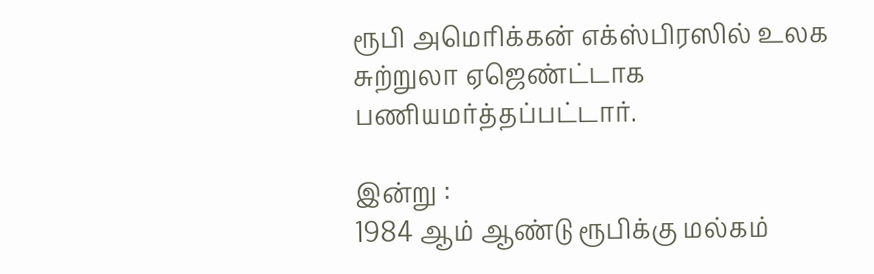ரூபி அமெரிக்கன் எக்ஸ்பிரஸில் உலக சுற்றுலா ஏஜெண்ட்டாக பணியமர்த்தப்பட்டார்.

இன்று :
1984 ஆம் ஆண்டு ரூபிக்கு மல்கம்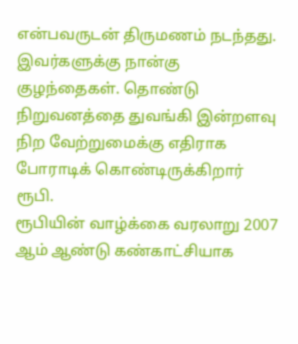என்பவருடன் திருமணம் நடந்தது. இவர்களுக்கு நான்கு குழந்தைகள். தொண்டு நிறுவனத்தை துவங்கி இன்றளவு நிற வேற்றுமைக்கு எதிராக போராடிக் கொண்டிருக்கிறார் ரூபி.
ரூபியின் வாழ்க்கை வரலாறு 2007 ஆம் ஆண்டு கண்காட்சியாக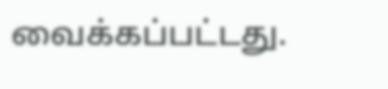வைக்கப்பட்டது.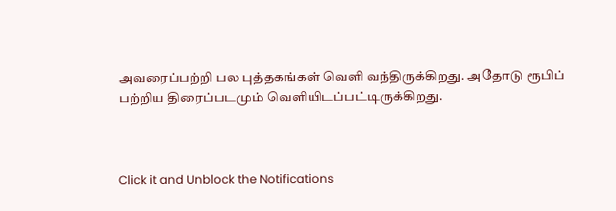அவரைப்பற்றி பல புத்தகங்கள் வெளி வந்திருக்கிறது. அதோடு ரூபிப் பற்றிய திரைப்படமும் வெளியிடப்பட்டிருக்கிறது.



Click it and Unblock the Notifications